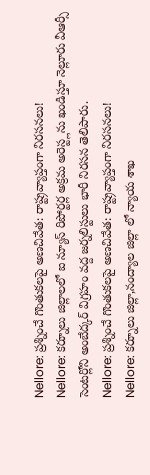Nellore: ప్రశ్నించే గొంతుకలపై అణచివేత: రాష్ట్రవ్యాప్తంగా నిరసనలు!
Nellore: కర్నూలు జిల్లాలలో ఐ న్యూస్ రిపోర్టర్ల అక్రమ అరెస్ట్లను ఖండిస్తూ నెల్లూరు వీఆర్సీ సెంటర్లోని అంబేద్కర్ విగ్రహం వద్ద జర్నలిస్టులు భారీ నిరసన తెలిపారు.
Nellore: ప్రశ్నించే గొంతుకలపై అణచివేత: రాష్ట్రవ్యాప్తంగా నిరసనలు!
Nellore: కర్నూలు జిల్లా,నంద్యాల జిల్లా లో న్యాయ శాఖ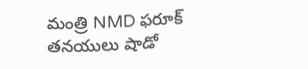మంత్రి NMD ఫరూక్ తనయులు షాడో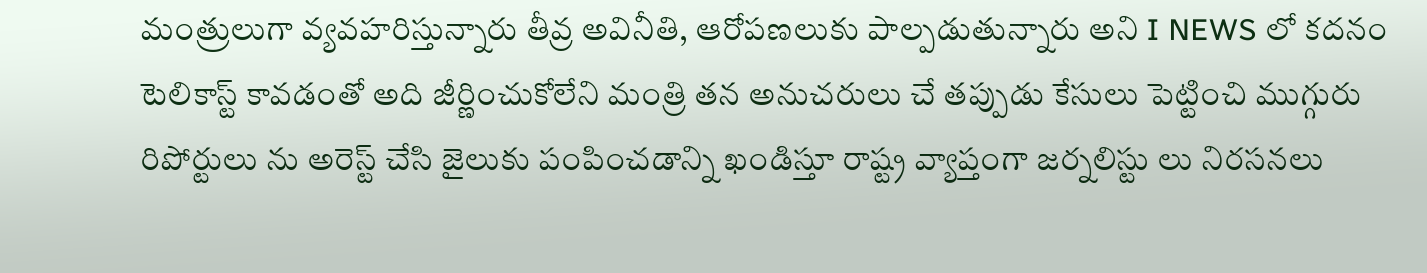మంత్రులుగా వ్యవహరిస్తున్నారు తీవ్ర అవినీతి, ఆరోపణలుకు పాల్పడుతున్నారు అని I NEWS లో కదనం టెలికాస్ట్ కావడంతో అది జీర్ణించుకోలేని మంత్రి తన అనుచరులు చే తప్పుడు కేసులు పెట్టించి ముగ్గురు రిపోర్టులు ను అరెస్ట్ చేసి జైలుకు పంపించడాన్ని ఖండిస్తూ రాష్ట్ర వ్యాప్తంగా జర్నలిస్టు లు నిరసనలు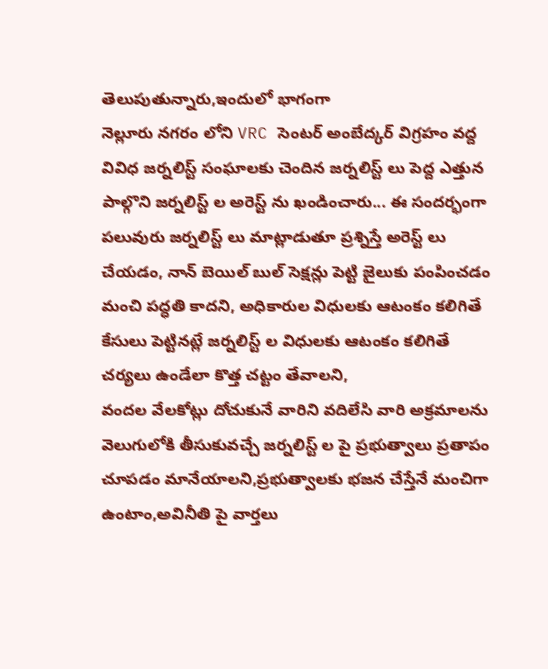తెలుపుతున్నారు,ఇందులో భాగంగా
నెల్లూరు నగరం లోని VRC సెంటర్ అంబేద్కర్ విగ్రహం వద్ద వివిధ జర్నలిస్ట్ సంఘాలకు చెందిన జర్నలిస్ట్ లు పెద్ద ఎత్తున పాల్గొని జర్నలిస్ట్ ల అరెస్ట్ ను ఖండించారు... ఈ సందర్భంగా పలువురు జర్నలిస్ట్ లు మాట్లాడుతూ ప్రశ్నిస్తే అరెస్ట్ లు చేయడం, నాన్ బెయిల్ బుల్ సెక్షన్లు పెట్టి జైలుకు పంపించడం మంచి పద్ధతి కాదని, అధికారుల విధులకు ఆటంకం కలిగితే కేసులు పెట్టినట్లే జర్నలిస్ట్ ల విధులకు ఆటంకం కలిగితే చర్యలు ఉండేలా కొత్త చట్టం తేవాలని,
వందల వేలకోట్లు దోచుకునే వారిని వదిలేసి వారి అక్రమాలను వెలుగులోకి తీసుకువచ్చే జర్నలిస్ట్ ల పై ప్రభుత్వాలు ప్రతాపం చూపడం మానేయాలని,ప్రభుత్వాలకు భజన చేస్తేనే మంచిగా ఉంటాం,అవినీతి పై వార్తలు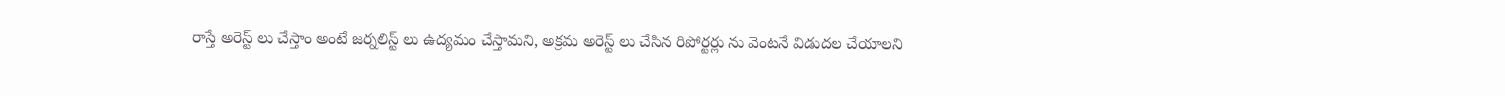రాస్తే అరెస్ట్ లు చేస్తాం అంటే జర్నలిస్ట్ లు ఉద్యమం చేస్తామని, అక్రమ అరెస్ట్ లు చేసిన రిపోర్టర్లు ను వెంటనే విడుదల చేయాలని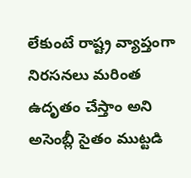లేకుంటే రాష్ట్ర వ్యాప్తంగా నిరసనలు మరింత ఉదృతం చేస్తాం అని అసెంబ్లీ సైతం ముట్టడి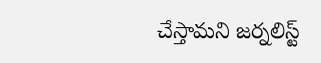చేస్తామని జర్నలిస్ట్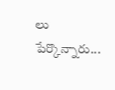లు పేర్కొన్నారు...